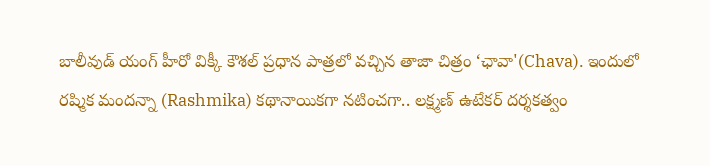బాలీవుడ్ యంగ్ హీరో విక్కీ కౌశల్ ప్రధాన పాత్రలో వచ్చిన తాజా చిత్రం ‘ఛావా'(Chava). ఇందులో రష్మిక మందన్నా (Rashmika) కథానాయికగా నటించగా.. లక్ష్మణ్ ఉటేకర్ దర్శకత్వం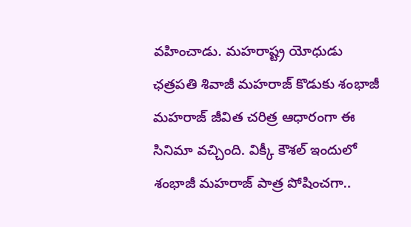వహించాడు. మహరాష్ట్ర యోధుడు ఛత్రపతి శివాజీ మహరాజ్ కొడుకు శంభాజీ మహరాజ్ జీవిత చరిత్ర ఆధారంగా ఈ సినిమా వచ్చింది. విక్కీ కౌశల్ ఇందులో శంభాజీ మహరాజ్ పాత్ర పోషించగా..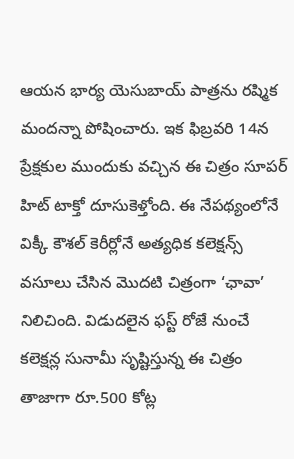ఆయన భార్య యెసుబాయ్ పాత్రను రష్మిక మందన్నా పోషించారు. ఇక ఫిబ్రవరి 14న ప్రేక్షకుల ముందుకు వచ్చిన ఈ చిత్రం సూపర్ హిట్ టాక్తో దూసుకెళ్తోంది. ఈ నేపథ్యంలోనే విక్కీ కౌశల్ కెరీర్లోనే అత్యధిక కలెక్షన్స్ వసూలు చేసిన మొదటి చిత్రంగా ‘ఛావా’ నిలిచింది. విడుదలైన ఫస్ట్ రోజే నుంచే కలెక్షన్ల సునామీ సృష్టిస్తున్న ఈ చిత్రం తాజాగా రూ.500 కోట్ల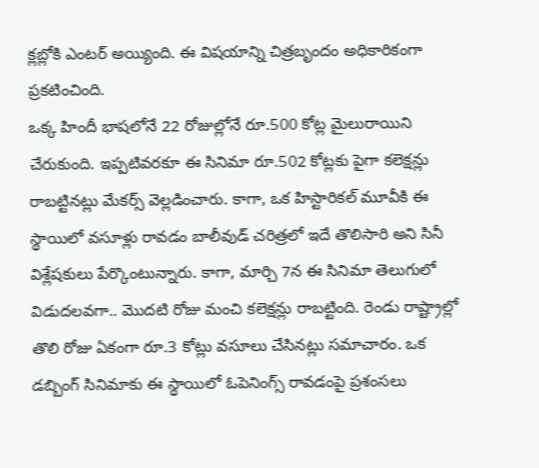క్లబ్లోకి ఎంటర్ అయ్యింది. ఈ విషయాన్ని చిత్రబృందం అధికారికంగా ప్రకటించింది.
ఒక్క హిందీ భాషలోనే 22 రోజుల్లోనే రూ.500 కోట్ల మైలురాయిని చేరుకుంది. ఇప్పటివరకూ ఈ సినిమా రూ.502 కోట్లకు పైగా కలెక్షన్లు రాబట్టినట్లు మేకర్స్ వెల్లడించారు. కాగా, ఒక హిస్టారికల్ మూవీకి ఈ స్థాయిలో వసూళ్లు రావడం బాలీవుడ్ చరిత్రలో ఇదే తొలిసారి అని సినీ విశ్లేషకులు పేర్కొంటున్నారు. కాగా, మార్చి 7న ఈ సినిమా తెలుగులో విడుదలవగా.. మొదటి రోజు మంచి కలెక్షన్లు రాబట్టింది. రెండు రాష్ట్రాల్లో తొలి రోజు ఏకంగా రూ.3 కోట్లు వసూలు చేసినట్లు సమాచారం. ఒక డబ్బింగ్ సినిమాకు ఈ స్థాయిలో ఓపెనింగ్స్ రావడంపై ప్రశంసలు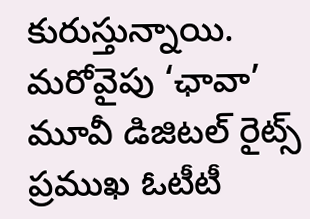కురుస్తున్నాయి. మరోవైపు ‘ఛావా’ మూవీ డిజిటల్ రైట్స్ ప్రముఖ ఓటీటీ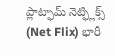ప్లాట్ఫామ్ నెట్ఫ్లిక్స్ (Net Flix) భారీ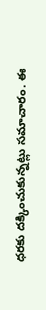ధరకు దక్కించుకున్నట్లు సమాచారం. ఈ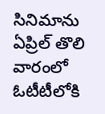సినిమాను ఏప్రిల్ తొలి వారంలో ఓటీటీలోకి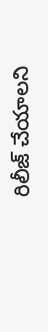రిలీజ్ చేయాలని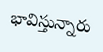భావిస్తున్నారు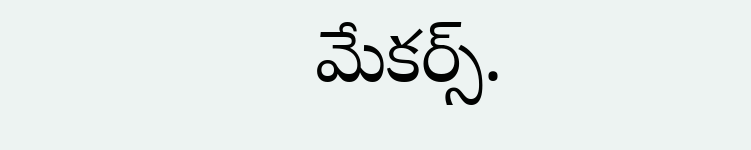మేకర్స్.